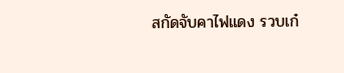สกัดจับคาไฟแดง รวบเก๋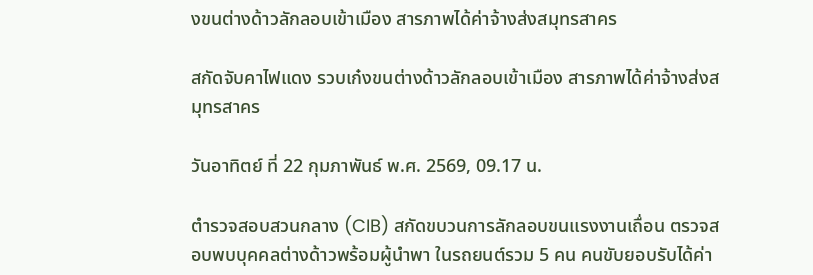งขนต่างด้าวลักลอบเข้าเมือง สารภาพได้ค่าจ้างส่งสมุทรสาคร

สกัดจับคาไฟแดง รวบเก๋งขนต่างด้าวลักลอบเข้าเมือง สารภาพได้ค่าจ้างส่งสมุทรสาคร

วันอาทิตย์ ที่ 22 กุมภาพันธ์ พ.ศ. 2569, 09.17 น.

ตำรวจสอบสวนกลาง (CIB) สกัดขบวนการลักลอบขนแรงงานเถื่อน ตรวจสอบพบบุคคลต่างด้าวพร้อมผู้นำพา ในรถยนต์รวม 5 คน คนขับยอบรับได้ค่า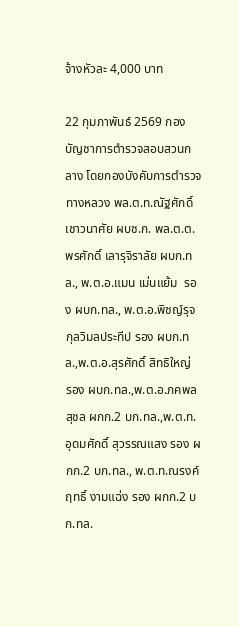จ้างหัวละ 4,000 บาท

22 กุมภาพันธ์ 2569 กองบัญชาการตำรวจสอบสวนกลาง โดยกองบังคับการตำรวจทางหลวง พล.ต.ท.ณัฐศักดิ์ เชาวนาศัย ผบช.ก. พล.ต.ต.พรศักดิ์ เลารุจิราลัย ผบก.ทล., พ.ต.อ.แมน เม่นแย้ม  รอง ผบก.ทล., พ.ต.อ.พิชญ์รุจ กุลวิมลประทีป รอง ผบก.ทล.,พ.ต.อ.สุรศักดิ์ สิทธิใหญ่  รอง ผบก.ทล.,พ.ต.อ.ภคพล สุชล ผกก.2 บก.ทล.,พ.ต.ท.อุดมศักดิ์ สุวรรณแสง รอง ผกก.2 บก.ทล., พ.ต.ท.ณรงค์ฤทธิ์ งามแฉ่ง รอง ผกก.2 บก.ทล.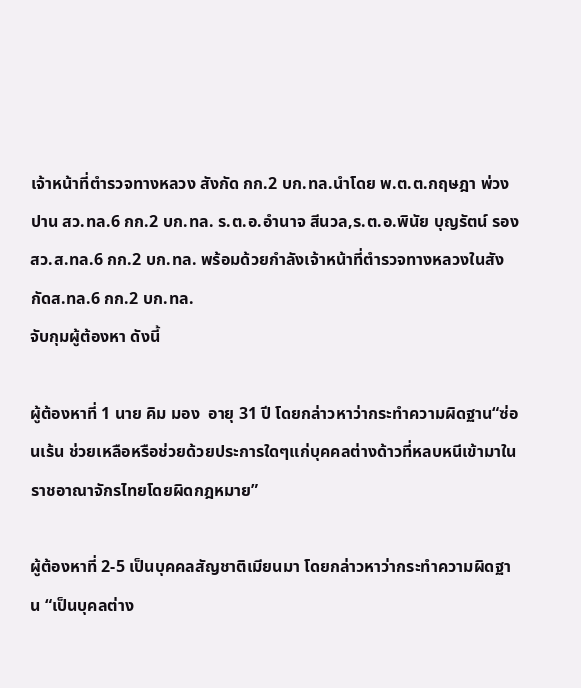เจ้าหน้าที่ตำรวจทางหลวง สังกัด กก.2 บก.ทล.นำโดย พ.ต.ต.กฤษฎา พ่วงปาน สว.ทล.6 กก.2 บก.ทล. ร.ต.อ.อำนาจ สีนวล,ร.ต.อ.พินัย บุญรัตน์ รอง สว.ส.ทล.6 กก.2 บก.ทล. พร้อมด้วยกำลังเจ้าหน้าที่ตำรวจทางหลวงในสังกัดส.ทล.6 กก.2 บก.ทล.
จับกุมผู้ต้องหา ดังนี้

ผู้ต้องหาที่ 1 นาย คิม มอง  อายุ 31 ปี โดยกล่าวหาว่ากระทำความผิดฐาน“ซ่อนเร้น ช่วยเหลือหรือช่วยด้วยประการใดๆแก่บุคคลต่างด้าวที่หลบหนีเข้ามาในราชอาณาจักรไทยโดยผิดกฎหมาย”

ผู้ต้องหาที่ 2-5 เป็นบุคคลสัญชาติเมียนมา โดยกล่าวหาว่ากระทำความผิดฐาน “เป็นบุคลต่าง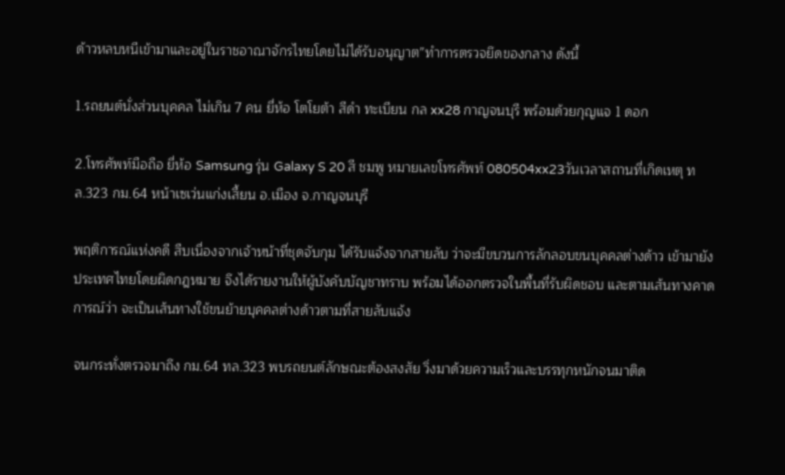ด้าวหลบหนีเข้ามาและอยู่ในราชอาณาจักรไทยโดยไม่ได้รับอนุญาต”ทำการตรวจยึดของกลาง ดังนี้

1.รถยนต์นั่งส่วนบุคคล ไม่เกิน 7 คน ยี่ห้อ โตโยต้า สีดำ ทะเบียน กล xx28 กาญจนบุรี พร้อมด้วยกุญแจ 1 ดอก

2.โทรศัพท์มือถือ ยี่ห้อ Samsung รุ่น Galaxy S 20 สี ชมพู หมายเลขโทรศัพท์ 080504xx23วันเวลาสถานที่เกิดเหตุ ทล.323 กม.64 หน้าเซเว่นแก่งเสี้ยน อ.เมือง จ.กาญจนบุรี

พฤติการณ์แห่งคดี สืบเนื่องจากเจ้าหน้าที่ชุดจับกุม ได้รับแจ้งจากสายลับ ว่าจะมีขบวนการลักลอบขนบุคคลต่างด้าว เข้ามายังประเทศไทยโดยผิดกฎหมาย จึงได้รายงานให้ผู้บังคับบัญชาทราบ พร้อมได้ออกตรวจในพื้นที่รับผิดชอบ และตามเส้นทางคาดการณ์ว่า จะเป็นเส้นทางใช้ขนย้ายบุคคลต่างด้าวตามที่สายลับแจ้ง

จนกระทั่งตรวจมาถึง กม.64 ทล.323 พบรถยนต์ลักษณะต้องสงสัย วิ่งมาด้วยความเร็วและบรรทุกหนักจนมาติด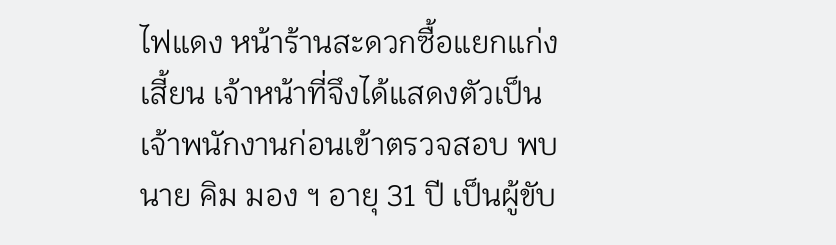ไฟแดง หน้าร้านสะดวกซื้อแยกแก่งเสี้ยน เจ้าหน้าที่จึงได้แสดงตัวเป็นเจ้าพนักงานก่อนเข้าตรวจสอบ พบนาย คิม มอง ฯ อายุ 31 ปี เป็นผู้ขับ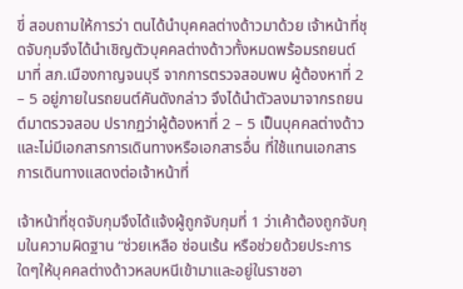ขี่ สอบถามให้การว่า ตนได้นำบุคคลต่างด้าวมาด้วย เจ้าหน้าที่ชุดจับกุมจึงได้นำเชิญตัวบุคคลต่างด้าวทั้งหมดพร้อมรถยนต์ มาที่ สภ.เมืองกาญจนบุรี จากการตรวจสอบพบ ผู้ต้องหาที่ 2 – 5 อยู่ภายในรถยนต์คันดังกล่าว จึงได้นำตัวลงมาจากรถยนต์มาตรวจสอบ ปรากฏว่าผู้ต้องหาที่ 2 – 5 เป็นบุคคลต่างด้าว และไม่มีเอกสารการเดินทางหรือเอกสารอื่น ที่ใช้แทนเอกสารการเดินทางแสดงต่อเจ้าหน้าที่

เจ้าหน้าที่ชุดจับกุมจึงได้แจ้งผู้ถูกจับกุมที่ 1 ว่าเค้าต้องถูกจับกุมในความผิดฐาน “ช่วยเหลือ ซ่อนเร้น หรือช่วยด้วยประการใดๆให้บุคคลต่างด้าวหลบหนีเข้ามาและอยู่ในราชอา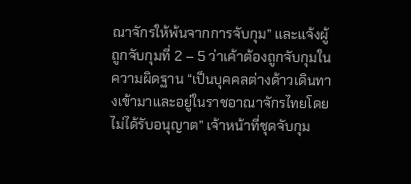ณาจักรให้พ้นจากการจับกุม” และแจ้งผู้ถูกจับกุมที่ 2 – 5 ว่าเค้าต้องถูกจับกุมในความผิดฐาน “เป็นบุคคลต่างด้าวเดินทางเข้ามาและอยู่ในราชอาณาจักรไทยโดยไม่ได้รับอนุญาต” เจ้าหน้าที่ชุดจับกุม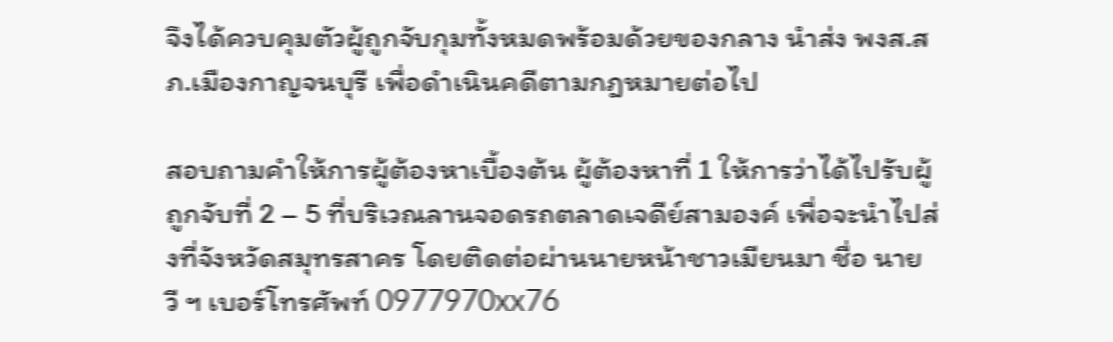จึงได้ควบคุมตัวผู้ถูกจับกุมทั้งหมดพร้อมด้วยของกลาง นำส่ง พงส.สภ.เมืองกาญจนบุรี เพื่อดำเนินคดีตามกฎหมายต่อไป

สอบถามคำให้การผู้ต้องหาเบื้องต้น ผู้ต้องหาที่ 1 ให้การว่าได้ไปรับผู้ถูกจับที่ 2 – 5 ที่บริเวณลานจอดรถตลาดเจดีย์สามองค์ เพื่อจะนำไปส่งที่จังหวัดสมุทรสาคร โดยติดต่อผ่านนายหน้าชาวเมียนมา ชื่อ นายวี ฯ เบอร์โทรศัพท์ 0977970xx76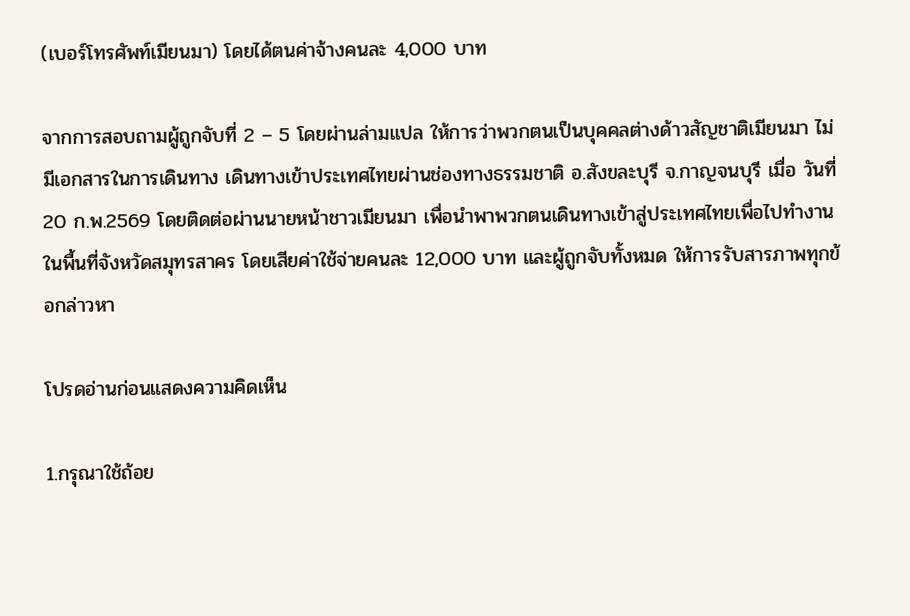(เบอร์โทรศัพท์เมียนมา) โดยได้ตนค่าจ้างคนละ 4,000 บาท

จากการสอบถามผู้ถูกจับที่ 2 – 5 โดยผ่านล่ามแปล ให้การว่าพวกตนเป็นบุคคลต่างด้าวสัญชาติเมียนมา ไม่มีเอกสารในการเดินทาง เดินทางเข้าประเทศไทยผ่านช่องทางธรรมชาติ อ.สังขละบุรี จ.กาญจนบุรี เมื่อ วันที่ 20 ก.พ.2569 โดยติดต่อผ่านนายหน้าชาวเมียนมา เพื่อนำพาพวกตนเดินทางเข้าสู่ประเทศไทยเพื่อไปทำงานในพื้นที่จังหวัดสมุทรสาคร โดยเสียค่าใช้จ่ายคนละ 12,000 บาท และผู้ถูกจับทั้งหมด ให้การรับสารภาพทุกข้อกล่าวหา

โปรดอ่านก่อนแสดงความคิดเห็น

1.กรุณาใช้ถ้อย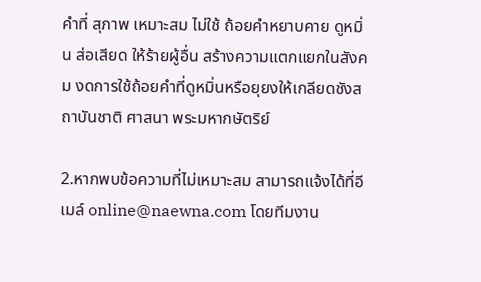คำที่ สุภาพ เหมาะสม ไม่ใช้ ถ้อยคำหยาบคาย ดูหมิ่น ส่อเสียด ให้ร้ายผู้อื่น สร้างความแตกแยกในสังคม งดการใช้ถ้อยคำที่ดูหมิ่นหรือยุยงให้เกลียดชังสถาบันชาติ ศาสนา พระมหากษัตริย์

2.หากพบข้อความที่ไม่เหมาะสม สามารถแจ้งได้ที่อีเมล์ online@naewna.com โดยทีมงาน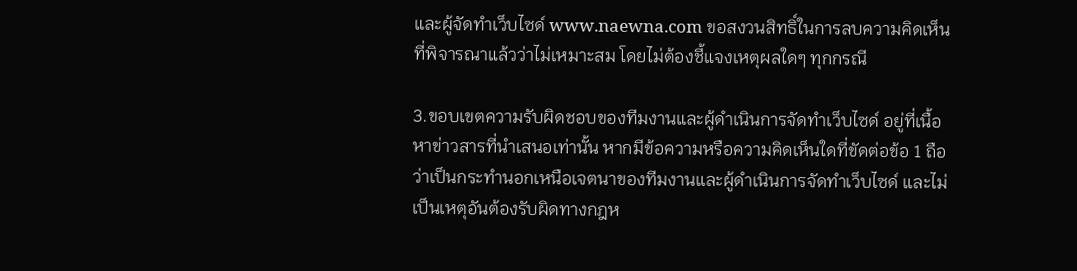และผู้จัดทำเว็บไซด์ www.naewna.com ขอสงวนสิทธิ์ในการลบความคิดเห็นที่พิจารณาแล้วว่าไม่เหมาะสม โดยไม่ต้องชี้แจงเหตุผลใดๆ ทุกกรณี

3.ขอบเขตความรับผิดชอบของทีมงานและผู้ดำเนินการจัดทำเว็บไซด์ อยู่ที่เนื้อหาข่าวสารที่นำเสนอเท่านั้น หากมีข้อความหรือความคิดเห็นใดที่ขัดต่อข้อ 1 ถือว่าเป็นกระทำนอกเหนือเจตนาของทีมงานและผู้ดำเนินการจัดทำเว็บไซด์ และไม่เป็นเหตุอันต้องรับผิดทางกฎห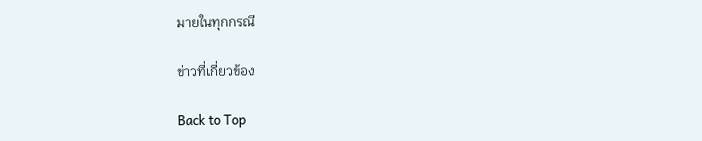มายในทุกกรณี

ข่าวที่เกี่ยวข้อง

Back to Top